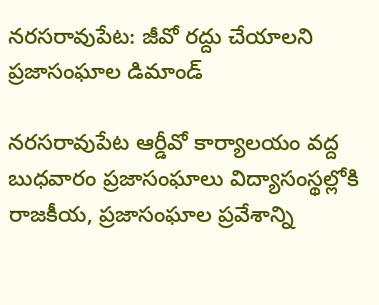నరసరావుపేట: జీవో రద్దు చేయాలని ప్రజాసంఘాల డిమాండ్

నరసరావుపేట ఆర్డీవో కార్యాలయం వద్ద బుధవారం ప్రజాసంఘాలు విద్యాసంస్థల్లోకి రాజకీయ, ప్రజాసంఘాల ప్రవేశాన్ని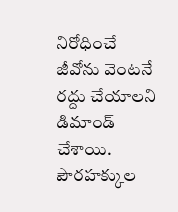నిరోధించే జీవోను వెంటనే రద్దు చేయాలని డిమాండ్ చేశాయి. పౌరహక్కుల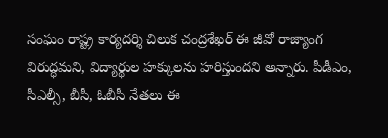సంఘం రాష్ట్ర కార్యదర్శి చిలుక చంద్రశేఖర్ ఈ జీవో రాజ్యాంగ విరుద్ధమని, విద్యార్థుల హక్కులను హరిస్తుందని అన్నారు. పీడీఎం, సీఎల్సీ, బీసీ, ఓబీసీ నేతలు ఈ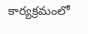కార్యక్రమంలో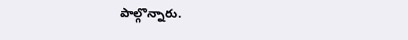పాల్గొన్నారు.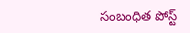సంబంధిత పోస్ట్